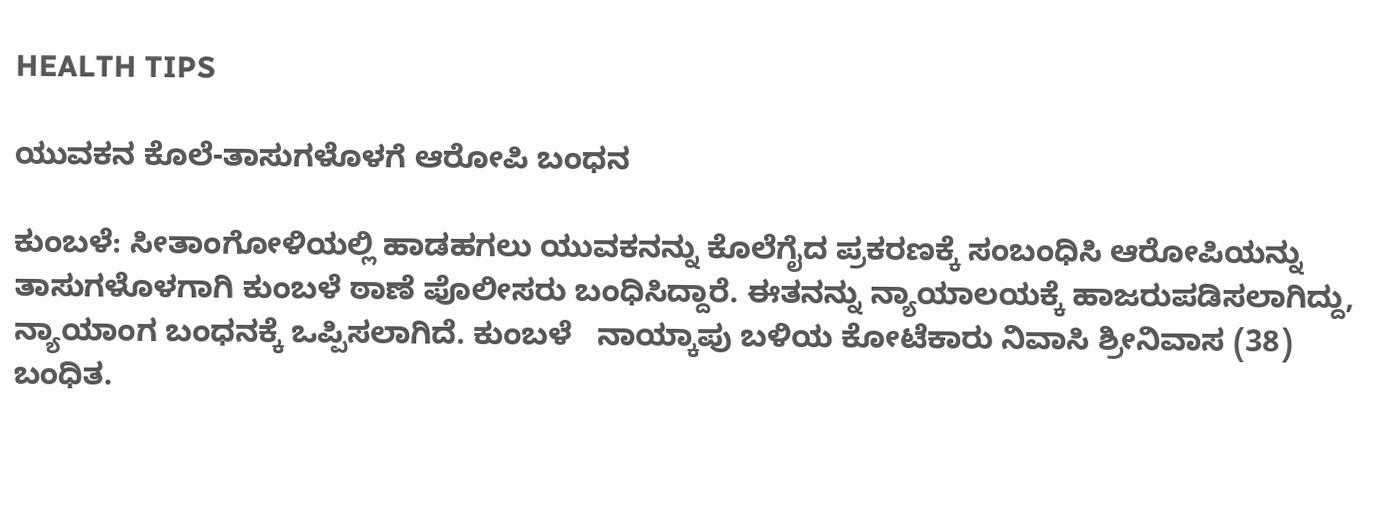HEALTH TIPS

ಯುವಕನ ಕೊಲೆ-ತಾಸುಗಳೊಳಗೆ ಆರೋಪಿ ಬಂಧನ

ಕುಂಬಳೆ: ಸೀತಾಂಗೋಳಿಯಲ್ಲಿ ಹಾಡಹಗಲು ಯುವಕನನ್ನು ಕೊಲೆಗೈದ ಪ್ರಕರಣಕ್ಕೆ ಸಂಬಂಧಿಸಿ ಆರೋಪಿಯನ್ನು ತಾಸುಗಳೊಳಗಾಗಿ ಕುಂಬಳೆ ಠಾಣೆ ಪೊಲೀಸರು ಬಂಧಿಸಿದ್ದಾರೆ. ಈತನನ್ನು ನ್ಯಾಯಾಲಯಕ್ಕೆ ಹಾಜರುಪಡಿಸಲಾಗಿದ್ದು, ನ್ಯಾಯಾಂಗ ಬಂಧನಕ್ಕೆ ಒಪ್ಪಿಸಲಾಗಿದೆ. ಕುಂಬಳೆ   ನಾಯ್ಕಾಪು ಬಳಿಯ ಕೋಟೆಕಾರು ನಿವಾಸಿ ಶ್ರೀನಿವಾಸ (38) ಬಂಧಿತ.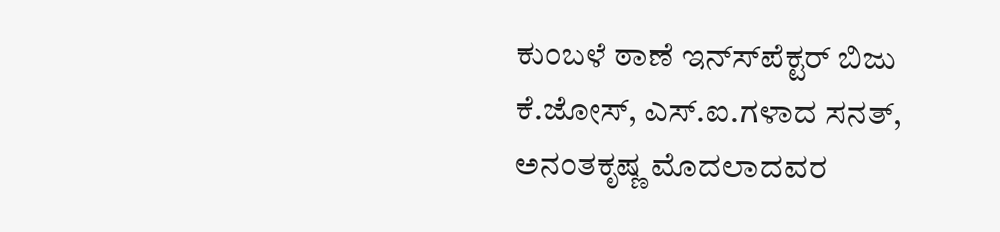ಕುಂಬಳೆ ಠಾಣೆ ಇನ್ಸ್‍ಪೆಕ್ಟರ್ ಬಿಜು ಕೆ.ಜೋಸ್, ಎಸ್.ಐ.ಗಳಾದ ಸನತ್, ಅನಂತಕೃಷ್ಣ ಮೊದಲಾದವರ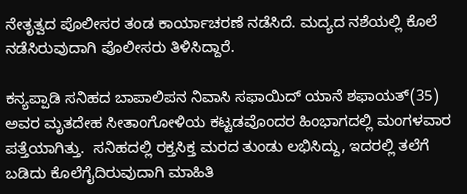ನೇತೃತ್ವದ ಪೊಲೀಸರ ತಂಡ ಕಾರ್ಯಾಚರಣೆ ನಡೆಸಿದೆ. ಮದ್ಯದ ನಶೆಯಲ್ಲಿ ಕೊಲೆ ನಡೆಸಿರುವುದಾಗಿ ಪೊಲೀಸರು ತಿಳಿಸಿದ್ದಾರೆ.

ಕನ್ಯಪ್ಪಾಡಿ ಸನಿಹದ ಬಾಪಾಲಿಪನ ನಿವಾಸಿ ಸಫಾಯಿದ್ ಯಾನೆ ಶಫಾಯತ್(35) ಅವರ ಮೃತದೇಹ ಸೀತಾಂಗೋಳಿಯ ಕಟ್ಟಡವೊಂದರ ಹಿಂಭಾಗದಲ್ಲಿ ಮಂಗಳವಾರ ಪತ್ತೆಯಾಗಿತ್ತು.  ಸನಿಹದಲ್ಲಿ ರಕ್ತಸಿಕ್ತ ಮರದ ತುಂಡು ಲಭಿಸಿದ್ದು, ಇದರಲ್ಲಿ ತಲೆಗೆ ಬಡಿದು ಕೊಲೆಗೈದಿರುವುದಾಗಿ ಮಾಹಿತಿ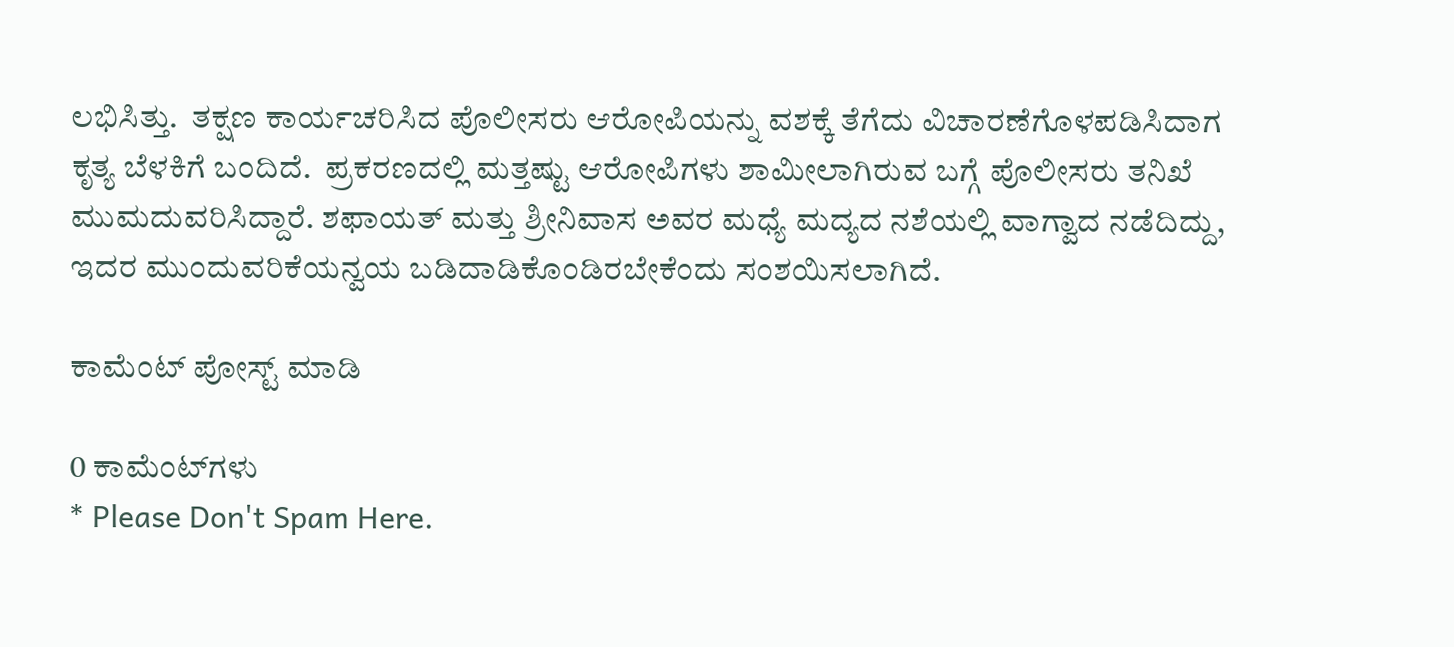ಲಭಿಸಿತ್ತು.  ತಕ್ಷಣ ಕಾರ್ಯಚರಿಸಿದ ಪೊಲೀಸರು ಆರೋಪಿಯನ್ನು ವಶಕ್ಕೆ ತೆಗೆದು ವಿಚಾರಣೆಗೊಳಪಡಿಸಿದಾಗ ಕೃತ್ಯ ಬೆಳಕಿಗೆ ಬಂದಿದೆ.  ಪ್ರಕರಣದಲ್ಲಿ ಮತ್ತಷ್ಟು ಆರೋಪಿಗಳು ಶಾಮೀಲಾಗಿರುವ ಬಗ್ಗೆ ಪೊಲೀಸರು ತನಿಖೆ ಮುಮದುವರಿಸಿದ್ದಾರೆ. ಶಫಾಯತ್ ಮತ್ತು ಶ್ರೀನಿವಾಸ ಅವರ ಮಧ್ಯೆ ಮದ್ಯದ ನಶೆಯಲ್ಲಿ ವಾಗ್ವಾದ ನಡೆದಿದ್ದು, ಇದರ ಮುಂದುವರಿಕೆಯನ್ವಯ ಬಡಿದಾಡಿಕೊಂಡಿರಬೇಕೆಂದು ಸಂಶಯಿಸಲಾಗಿದೆ.

ಕಾಮೆಂಟ್‌‌ ಪೋಸ್ಟ್‌ ಮಾಡಿ

0 ಕಾಮೆಂಟ್‌ಗಳು
* Please Don't Spam Here.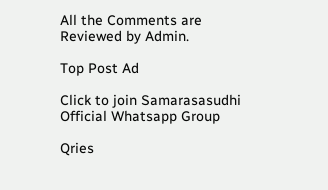All the Comments are Reviewed by Admin.

Top Post Ad

Click to join Samarasasudhi Official Whatsapp Group

Qries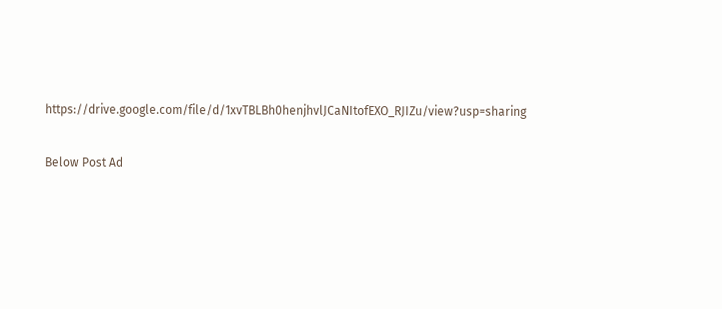https://drive.google.com/file/d/1xvTBLBh0henjhvlJCaNItofEXO_RJIZu/view?usp=sharing

Below Post Ad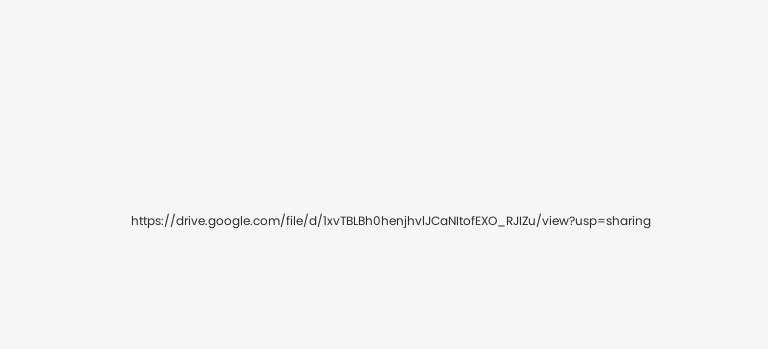https://drive.google.com/file/d/1xvTBLBh0henjhvlJCaNItofEXO_RJIZu/view?usp=sharing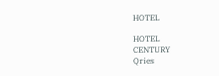HOTEL

HOTEL
CENTURY
Qries